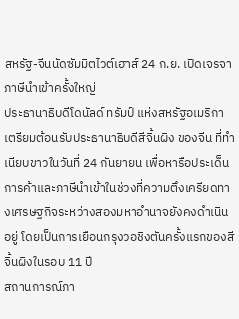สหรัฐ-จีนนัดซัมมิตไวต์เฮาส์ 24 ก.ย. เปิดเจรจาภาษีนำเข้าครั้งใหญ่
ประธานาธิบดีโดนัลด์ ทรัมป์ แห่งสหรัฐอเมริกา เตรียมต้อนรับประธานาธิบดีสีจิ้นผิง ของจีน ที่ทำเนียบขาวในวันที่ 24 กันยายน เพื่อหารือประเด็นการค้าและภาษีนำเข้าในช่วงที่ความตึงเครียดทางเศรษฐกิจระหว่างสองมหาอำนาจยังคงดำเนินอยู่ โดยเป็นการเยือนกรุงวอชิงตันครั้งแรกของสีจิ้นผิงในรอบ 11 ปี
สถานการณ์ภา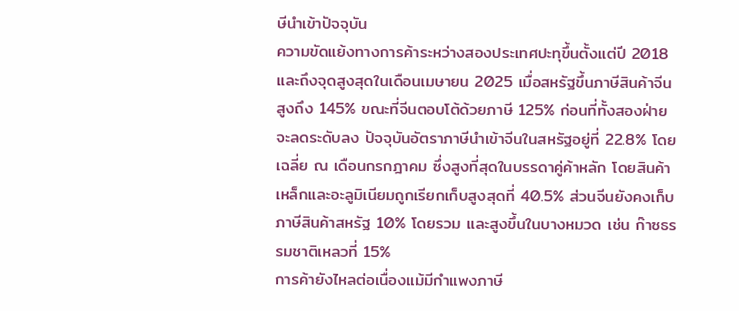ษีนำเข้าปัจจุบัน
ความขัดแย้งทางการค้าระหว่างสองประเทศปะทุขึ้นตั้งแต่ปี 2018 และถึงจุดสูงสุดในเดือนเมษายน 2025 เมื่อสหรัฐขึ้นภาษีสินค้าจีนสูงถึง 145% ขณะที่จีนตอบโต้ด้วยภาษี 125% ก่อนที่ทั้งสองฝ่ายจะลดระดับลง ปัจจุบันอัตราภาษีนำเข้าจีนในสหรัฐอยู่ที่ 22.8% โดยเฉลี่ย ณ เดือนกรกฎาคม ซึ่งสูงที่สุดในบรรดาคู่ค้าหลัก โดยสินค้าเหล็กและอะลูมิเนียมถูกเรียกเก็บสูงสุดที่ 40.5% ส่วนจีนยังคงเก็บภาษีสินค้าสหรัฐ 10% โดยรวม และสูงขึ้นในบางหมวด เช่น ก๊าซธรรมชาติเหลวที่ 15%
การค้ายังไหลต่อเนื่องแม้มีกำแพงภาษี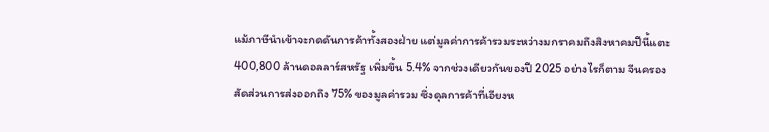แม้ภาษีนำเข้าจะกดดันการค้าทั้งสองฝ่าย แต่มูลค่าการค้ารวมระหว่างมกราคมถึงสิงหาคมปีนี้แตะ 400,800 ล้านดอลลาร์สหรัฐ เพิ่มขึ้น 5.4% จากช่วงเดียวกันของปี 2025 อย่างไรก็ตาม จีนครองสัดส่วนการส่งออกถึง 75% ของมูลค่ารวม ซึ่งดุลการค้าที่เอียงห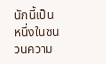นักนี้เป็นหนึ่งในชนวนความ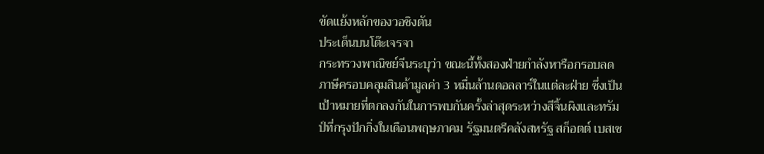ขัดแย้งหลักของวอชิงตัน
ประเด็นบนโต๊ะเจรจา
กระทรวงพาณิชย์จีนระบุว่า ขณะนี้ทั้งสองฝ่ายกำลังหารือกรอบลดภาษีครอบคลุมสินค้ามูลค่า 3 หมื่นล้านดอลลาร์ในแต่ละฝ่าย ซึ่งเป็นเป้าหมายที่ตกลงกันในการพบกันครั้งล่าสุดระหว่างสีจิ้นผิงและทรัมป์ที่กรุงปักกิ่งในเดือนพฤษภาคม รัฐมนตรีคลังสหรัฐ สก็อตต์ เบสเซ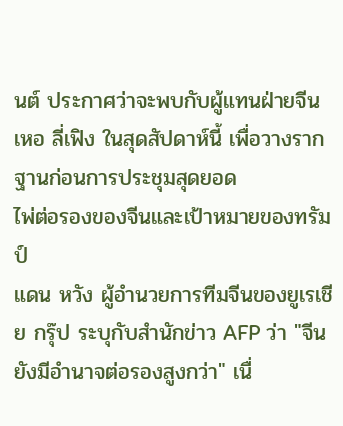นต์ ประกาศว่าจะพบกับผู้แทนฝ่ายจีน เหอ ลี่เฟิง ในสุดสัปดาห์นี้ เพื่อวางรากฐานก่อนการประชุมสุดยอด
ไพ่ต่อรองของจีนและเป้าหมายของทรัมป์
แดน หวัง ผู้อำนวยการทีมจีนของยูเรเชีย กรุ๊ป ระบุกับสำนักข่าว AFP ว่า "จีนยังมีอำนาจต่อรองสูงกว่า" เนื่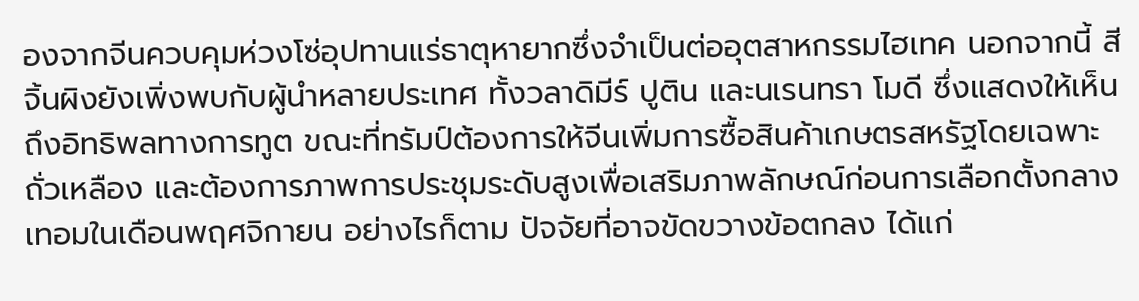องจากจีนควบคุมห่วงโซ่อุปทานแร่ธาตุหายากซึ่งจำเป็นต่ออุตสาหกรรมไฮเทค นอกจากนี้ สีจิ้นผิงยังเพิ่งพบกับผู้นำหลายประเทศ ทั้งวลาดิมีร์ ปูติน และนเรนทรา โมดี ซึ่งแสดงให้เห็นถึงอิทธิพลทางการทูต ขณะที่ทรัมป์ต้องการให้จีนเพิ่มการซื้อสินค้าเกษตรสหรัฐโดยเฉพาะถั่วเหลือง และต้องการภาพการประชุมระดับสูงเพื่อเสริมภาพลักษณ์ก่อนการเลือกตั้งกลางเทอมในเดือนพฤศจิกายน อย่างไรก็ตาม ปัจจัยที่อาจขัดขวางข้อตกลง ได้แก่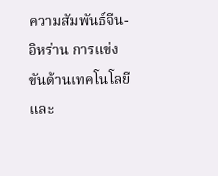ความสัมพันธ์จีน-อิหร่าน การแข่งขันด้านเทคโนโลยี และ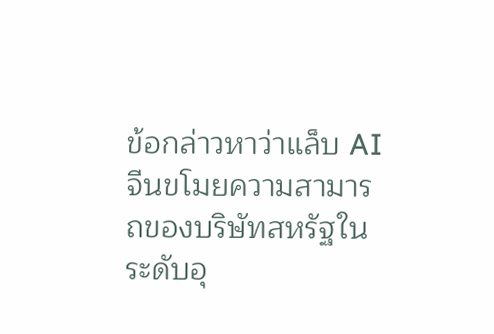ข้อกล่าวหาว่าแล็บ AI จีนขโมยความสามารถของบริษัทสหรัฐในระดับอุ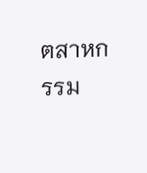ตสาหกรรม